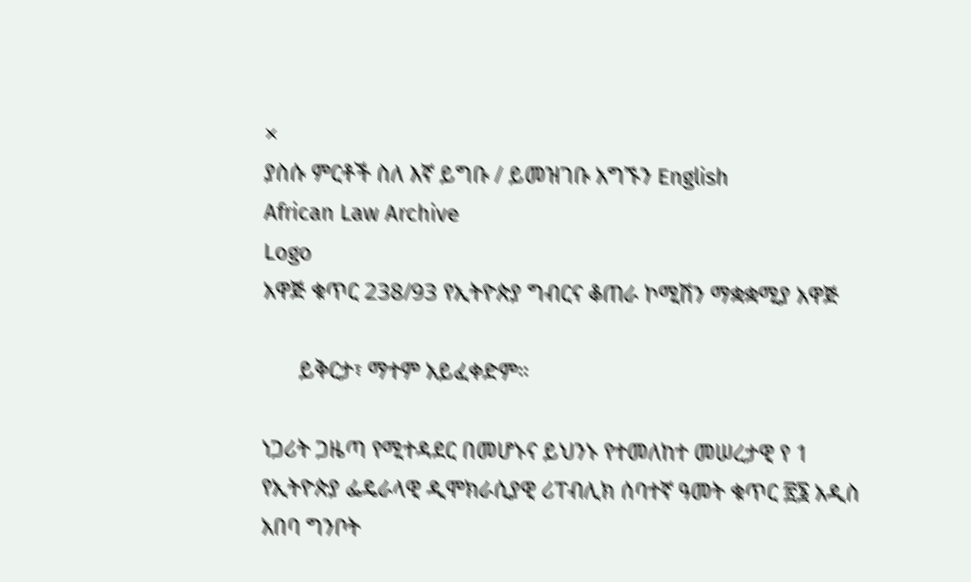×
ያስሱ ምርቶች ስለ እኛ ይግቡ / ይመዝገቡ አግኙን English
African Law Archive
Logo
አዋጅ ቁጥር 238/93 የኢትዮጵያ ግብርና ቆጠራ ኮሚሽን ማቋቋሚያ አዋጅ

      ይቅርታ፣ ማተም አይፈቀድም።

ነጋሪት ጋዜጣ የሚተዳደር በመሆኑና ይህንኑ የተመለከተ መሠረታዊ የ 1 የኢትዮጵያ ፌዴራላዊ ዲሞክራሲያዊ ሪፐብሊክ ሰባተኛ ዓመት ቁጥር ፳፮ አዲስ አበባ ግንቦት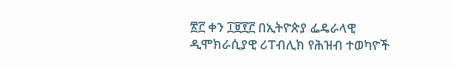፳፫ ቀን ፲፱፻፫ በኢትዮጵያ ፌዴራላዊ ዲሞክራሲያዊ ሪፐብሊክ የሕዝብ ተወካዮች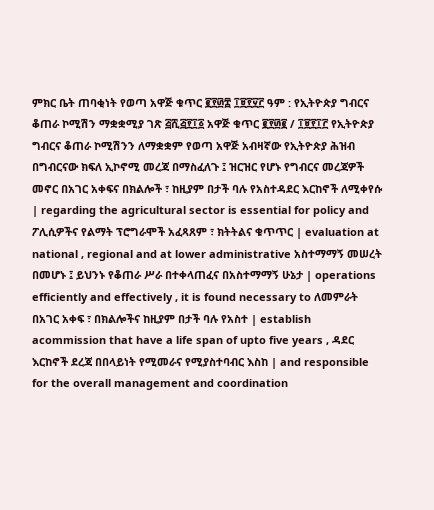ምክር ቤት ጠባቂነት የወጣ አዋጅ ቁጥር ፪፻፴፰ ፲፱፻፶፫ ዓም : የኢትዮጵያ ግብርና ቆጠራ ኮሚሽን ማቋቋሚያ ገጽ ፭ሺ፭፻፲፩ አዋጅ ቁጥር ፪፻፴፪ / ፲፱፻፲፫ የኢትዮጵያ ግብርና ቆጠራ ኮሚሽንን ለማቋቋም የወጣ አዋጅ አብዛኛው የኢትዮጵያ ሕዝብ በግብርናው ክፍለ ኢኮኖሚ መረጃ በማስፈለጉ ፤ ዝርዝር የሆኑ የግብርና መረጃዎች መኖር በአገር አቀፍና በክልሎች ፣ ከዚያም በታች ባሉ የአስተዳደር እርከኖች ለሚቀየሱ | regarding the agricultural sector is essential for policy and ፖሊሲዎችና የልማት ፕሮግራሞች አፈጻጸም ፣ ክትትልና ቁጥጥር | evaluation at national , regional and at lower administrative አስተማማኝ መሠረት በመሆኑ ፤ ይህንኑ የቆጠራ ሥራ በተቀላጠፈና በአስተማማኝ ሁኔታ | operations efficiently and effectively , it is found necessary to ለመምራት በአገር አቀፍ ፣ በክልሎችና ከዚያም በታች ባሉ የአስተ | establish acommission that have a life span of upto five years , ዳደር እርከኖች ደረጃ በበላይነት የሚመራና የሚያስተባብር እስከ | and responsible for the overall management and coordination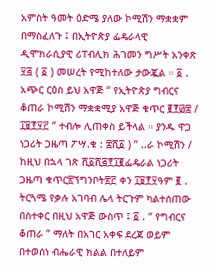አምስት ዓመት ዕድሜ ያለው ኮሚሽን ማቋቋም በማስፈለጉ ፤ በኢትዮጵያ ፌዴራላዊ ዲሞክራሲያዊ ሪፐብሊክ ሕገመን ግሥት አንቀጽ ፶፭ ( ፩ ) መሠረት የሚከተለው ታውጇል ። ፩ . አጭር ርዕስ ይህ አዋጅ “ የኢትዮጵያ ግብርና ቆጠራ ኮሚሽን ማቋቋሚያ አዋጅ ቁጥር ፪፻፴፰ / ፲፱፻፶፫ ” ተብሎ ሊጠቀስ ይችላል ። ያንዱ ዋጋ ነጋሪት ጋዜጣ ፖሣ.ቁ : ፰ሺ፩ ) ” ..ራ ኮሚሽን / ከዚህ በኋላ ገጽ ሺ፩ሺ፭፻፲፪ፌዴራል ነጋሪት ጋዜጣ ቁጥር፳ኘግንቦት፳፫ ቀን ፲፱፻፶ዓም ፪ . ትርጓሜ የቃሉ አገባብ ሌላ ትርጉም ካልተሰጠው በስተቀር በዚህ አዋጅ ውስጥ ፤ ፩ . “ የግብርና ቆጠራ ” ማለት በአገር አቀፍ ደረጃ ወይም በተወሰነ ብሔራዊ ክልል በተለይም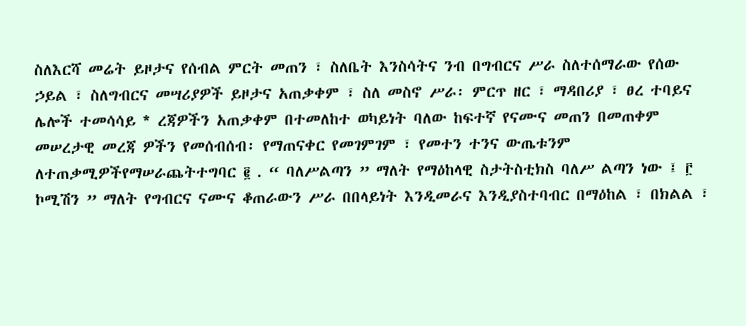ስለእርሻ መሬት ይዞታና የሰብል ምርት መጠን ፣ ስለቤት እንስሳትና ንብ በግብርና ሥራ ስለተሰማራው የሰው ኃይል ፣ ስለግብርና መሣሪያዎች ይዞታና አጠቃቀም ፣ ስለ መስኖ ሥራ፡ ምርጥ ዘር ፣ ማዳበሪያ ፣ ፀረ ተባይና ሌሎች ተመሳሳይ * ረጃዎችን አጠቃቀም በተመለከተ ወካይነት ባለው ከፍተኛ የናሙና መጠን በመጠቀም መሠረታዊ መረጃ ዎችን የመሰብሰብ፡ የማጠናቀር የመገምገም ፣ የመተን ተንና ውጤቱንም ለተጠቃሚዎችየማሠራጨትተግባር ፪ . “ ባለሥልጣን ” ማለት የማዕከላዊ ስታትስቲክስ ባለሥ ልጣን ነው ፤ ፫ ኮሚሽን ” ማለት የግብርና ናሙና ቆጠራውን ሥራ በበላይነት እንዲመራና እንዲያስተባብር በማዕከል ፣ በክልል ፣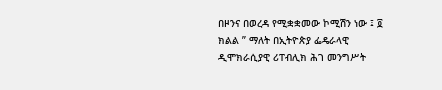በዞንና በወረዳ የሚቋቋመው ኮሚሽን ነው ፤ ፬ ክልል ” ማለት በኢትዮጵያ ፌዴራላዊ ዲሞክራሲያዊ ሪፐብሊክ ሕገ መንግሥት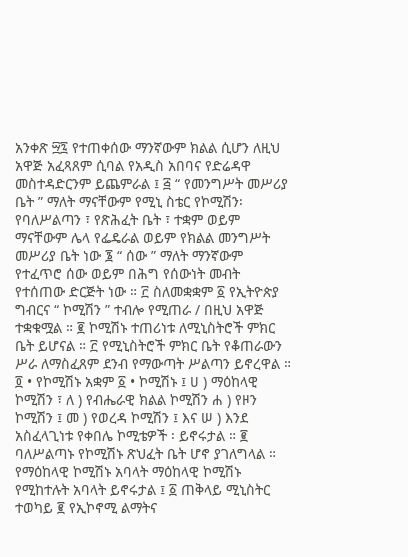አንቀጽ ፵፯ የተጠቀሰው ማንኛውም ክልል ሲሆን ለዚህ አዋጅ አፈጻጸም ሲባል የአዲስ አበባና የድሬዳዋ መስተዳድርንም ይጨምራል ፤ ፭ “ የመንግሥት መሥሪያ ቤት ” ማለት ማናቸውም የሚኒ ስቴር የኮሚሽን፡ የባለሥልጣን ፣ የጽሕፈት ቤት ፣ ተቋም ወይም ማናቸውም ሌላ የፌዴራል ወይም የክልል መንግሥት መሥሪያ ቤት ነው ፮ “ ሰው ” ማለት ማንኛውም የተፈጥሮ ሰው ወይም በሕግ የሰውነት መብት የተሰጠው ድርጅት ነው ። ፫ ስለመቋቋም ፩ የኢትዮጵያ ግብርና “ ኮሚሽን ” ተብሎ የሚጠራ / በዚህ አዋጅ ተቋቁሟል ። ፪ ኮሚሽኑ ተጠሪነቱ ለሚኒስትሮች ምክር ቤት ይሆናል ። ፫ የሚኒስትሮች ምክር ቤት የቆጠራውን ሥራ ለማስፈጸም ደንብ የማውጣት ሥልጣን ይኖረዋል ። ፬ • የኮሚሽኑ አቋም ፩ • ኮሚሽኑ ፤ ሀ ) ማዕከላዊ ኮሚሽን ፣ ለ ) የብሔራዊ ክልል ኮሚሽን ሐ ) የዞን ኮሚሽን ፤ መ ) የወረዳ ኮሚሽን ፤ እና ሠ ) እንደ አስፈላጊነቱ የቀበሌ ኮሚቴዎች ፡ ይኖሩታል ። ፪ ባለሥልጣኑ የኮሚሽኑ ጽህፈት ቤት ሆኖ ያገለግላል ። የማዕከላዊ ኮሚሽኑ አባላት ማዕከላዊ ኮሚሽኑ የሚከተሉት አባላት ይኖሩታል ፤ ፩ ጠቅላይ ሚኒስትር ተወካይ ፪ የኢኮኖሚ ልማትና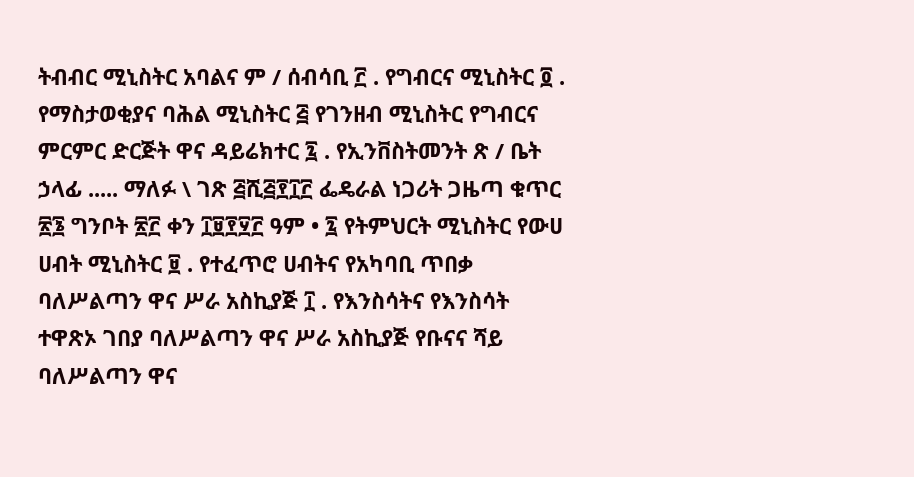ትብብር ሚኒስትር አባልና ም / ሰብሳቢ ፫ . የግብርና ሚኒስትር ፬ . የማስታወቂያና ባሕል ሚኒስትር ፭ የገንዘብ ሚኒስትር የግብርና ምርምር ድርጅት ዋና ዳይሬክተር ፯ . የኢንቨስትመንት ጽ / ቤት ኃላፊ ..... ማለፉ \ ገጽ ፭ሺ፭፻፲፫ ፌዴራል ነጋሪት ጋዜጣ ቁጥር ፳፮ ግንቦት ፳፫ ቀን ፲፱፻፶፫ ዓም • ፯ የትምህርት ሚኒስትር የውሀ ሀብት ሚኒስትር ፱ . የተፈጥሮ ሀብትና የአካባቢ ጥበቃ ባለሥልጣን ዋና ሥራ አስኪያጅ ፲ . የእንስሳትና የእንስሳት ተዋጽኦ ገበያ ባለሥልጣን ዋና ሥራ አስኪያጅ የቡናና ሻይ ባለሥልጣን ዋና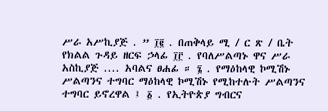ሥራ አሥኪያጅ . ” ፲፪ . በጠቅላይ ሚ / ር ጽ / ቤት የክልል ጉዳይ ዘርፍ ኃላፊ ፲፫ . የባለሥልጣኑ ዋና ሥራ አስኪያጅ .... አባልና ፀሐፊ ። ፮ . የማዕከላዊ ኮሚሽኑ ሥልጣንና ተግባር ማዕከላዊ ኮሚሽኑ የሚከተሉት ሥልጣንና ተግባር ይኖረዋል ፤ ፩ . የኢትዮጵያ ግብርና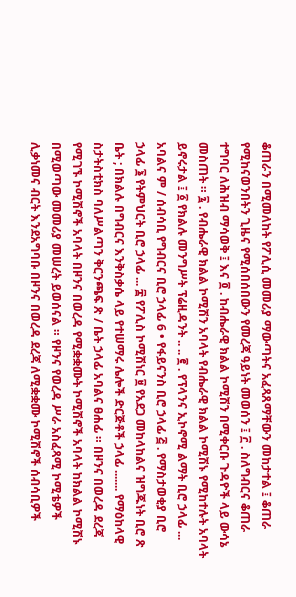ቆጠራን በሚመለከት የፖሊሲ መመሪያ ማውጣትና አፈጻጸማቸውን መከታተል ፤ ቆጠራ የሚከናወንበትን ጊዜና የሚሰበሰበውን የመረጃ ዓይነት መወሰን ፤ ፫ . ስለግብርና ቆጠራ ተግባር ለሕዝብ ማሳወቅ ፤ እና ፬ . ከብሔራዊ ክልል ኮሚሽን በሚቀርቡ ጉዳዮች ላይ ውሳኔ መስጠት ። ፯ . የብሔራዊ ክልል ኮሚሽን አባላት የብሔራዊ ክልል ኮሚሽኑ የሚከተሉት አባላት ይኖሩታል ፤ ፩ የክልሉ መንግሥት ፕሬዚዳንት .. .. ፪ . የፕላንና ኢኮኖሚ ልማት ቢሮ ኃላፊ ... አባልና ም / ሰብሳቢ የግብርና ቢሮ ኃላፊ 6 • የፋይናንስ ቢሮ ኃላፊ ፭ . የማስታወቂያ ቢሮ ኃላፊ ፮ የትምህርት ቢሮ ኃላፊ ... ፰ የፖሊስ ኮሚሽነር ፱ የአደጋ መከላከልና ዝግጁነት ቢሮ ጽ ቤት ; በክልሉ በግብርና እንቅስቃሴ ላይ የተሠማሩ ሌሎች ድርጅቶች ኃላፊ ....... የማዕከላዊ ስታትስቲክስ ባለሥልጣን ቅርንጫፍ ጽ / ቤት ኃላፊ አባልና ፀሐፊ ። በዞንና በወረዳ ደረጃ የሚገኙ ኮሚሽኖች አባላት በዞንና በወረዳ የሚቋቋሙት ኮሚሽኖች አባላት ከክልል ኮሚሽኑ በሚወጣው መመሪያ መሠረት ይወሰናል ። የዞንና የወረዳ ሥራ አስፈጻሚ ኮሚቴዎች ሊቃነመና ብርት እንደአግባቡ በዞንና በወረዳ ደረጃ ለሚቋቋሙ ኮሚሽኖች ሰብሳቢዎች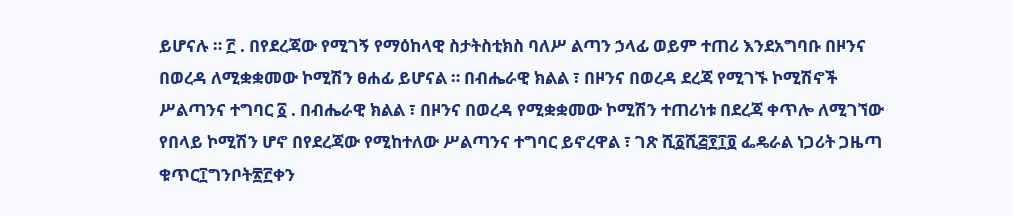ይሆናሉ ። ፫ . በየደረጃው የሚገኝ የማዕከላዊ ስታትስቲክስ ባለሥ ልጣን ኃላፊ ወይም ተጠሪ እንደአግባቡ በዞንና በወረዳ ለሚቋቋመው ኮሚሽን ፀሐፊ ይሆናል ። በብሔራዊ ክልል ፣ በዞንና በወረዳ ደረጃ የሚገኙ ኮሚሽኖች ሥልጣንና ተግባር ፩ . በብሔራዊ ክልል ፣ በዞንና በወረዳ የሚቋቋመው ኮሚሽን ተጠሪነቱ በደረጃ ቀጥሎ ለሚገኘው የበላይ ኮሚሽን ሆኖ በየደረጃው የሚከተለው ሥልጣንና ተግባር ይኖረዋል ፣ ገጽ ሺ፩ሺ፭፻፲፬ ፌዴራል ነጋሪት ጋዜጣ ቁጥር፲ግንቦት፳፫ቀን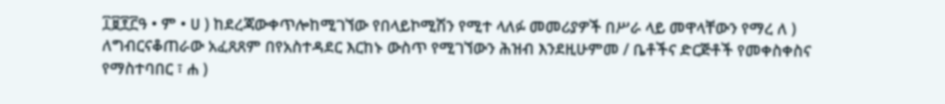፲፱፻፫ዓ • ም • ሀ ) ከደረጃውቀጥሎከሚገኘው የበላይኮሚሽን የሚተ ላለፉ መመሪያዎች በሥራ ላይ መዋላቸውን የማረ ለ ) ለግብርናቆጠራው አፈጸጸም በየአስተዳደር እርከኑ ውስጥ የሚገኘውን ሕዝብ እንደዚሁምመ / ቤቶችና ድርጅቶች የመቀስቀስና የማስተባበር ፣ ሐ )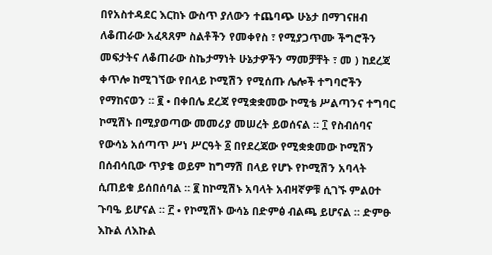በየአስተዳደር እርከኑ ውስጥ ያለውን ተጨባጭ ሁኔታ በማገናዘብ ለቆጠራው አፈጻጸም ስልቶችን የመቀየስ ፣ የሚያጋጥሙ ችግሮችን መፍታትና ለቆጠራው ስኬታማነት ሁኔታዎችን ማመቻቸት ፣ መ ) ከደረጃ ቀጥሎ ከሚገኘው የበላይ ኮሚሽን የሚሰጡ ሌሎች ተግባሮችን የማከናወን ። ፪ • በቀበሌ ደረጃ የሚቋቋመው ኮሚቴ ሥልጣንና ተግባር ኮሚሽኑ በሚያወጣው መመሪያ መሠረት ይወሰናል ። ፲ የስብሰባና የውሳኔ አሰጣጥ ሥነ ሥርዓት ፩ በየደረጃው የሚቋቋመው ኮሚሽን በሰብሳቢው ጥያቄ ወይም ከግማሽ በላይ የሆኑ የኮሚሽን አባላት ሲጠይቁ ይሰበሰባል ። ፪ ከኮሚሽኑ አባላት አብዛኛዎቹ ሲገኙ ምልዐተ ጉባዔ ይሆናል ። ፫ • የኮሚሽኑ ውሳኔ በድምፅ ብልጫ ይሆናል ። ድምፁ እኩል ለእኩል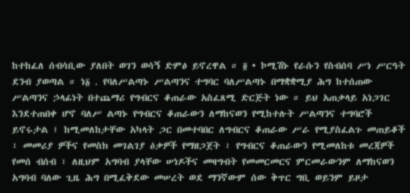ከተከፈለ ሰብሳቢው ያለበት ወገን ወሳኝ ድምፅ ይኖረዋል ። ፬ • ኮሚሽኑ የራሱን የስብሰባ ሥነ ሥርዓት ደንብ ያወጣል ። ነ፩ . የባለሥልጣኑ ሥልጣንና ተግባር ባለሥልጣኑ በማቋቋሚያ ሕግ ከተሰጠው ሥልጣንና ኃላፊነት በተጨማሪ የግብርና ቆጠራው አስፈጸሚ ድርጅት ነው ። ይህ አጠቃላይ አነጋገር እንደተጠበቀ ሆኖ ባለሥ ልጣኑ የግብርና ቆጠራውን ለማከናወን የሚከተሉት ሥልጣንና ተግባሮች ይኖሩታል ፤ ከሚመለከታቸው አካላት ጋር በመተባበር ለግብርና ቆጠራው ሥራ የሚያስፈልጉ መጠይቆች ፣ መመሪያ ዎችና የመስክ መገልገያ ዕቃዎች የማዘጋጀት ፣ የግብርና ቆጠራውን የሚመለከቱ መረጃዎች የመሰ ብሰብ ፣ ለዚህም አግባብ ያላቸው ሠነዶችና መዛግብት የመመርመርና ምርመራውንም ለማከናወን አግባብ ባለው ጊዜ ሕግ በሚፈቅደው መሠረት ወደ ማንኛውም ሰው ቅጥር ግቢ ወይንም ይዞታ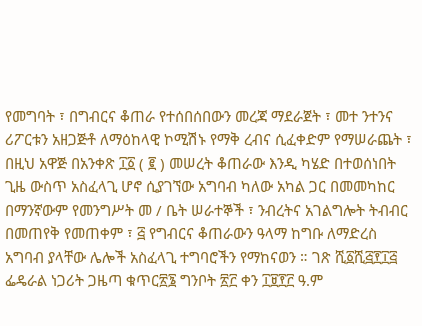የመግባት ፣ በግብርና ቆጠራ የተሰበሰበውን መረጃ ማደራጀት ፣ መተ ንተንና ሪፖርቱን አዘጋጅቶ ለማዕከላዊ ኮሚሽኑ የማቅ ረብና ሲፈቀድም የማሠራጨት ፣ በዚህ አዋጅ በአንቀጽ ፲፩ ( ፪ ) መሠረት ቆጠራው እንዲ ካሄድ በተወሰነበት ጊዜ ውስጥ አስፈላጊ ሆኖ ሲያገኘው አግባብ ካለው አካል ጋር በመመካከር በማንኛውም የመንግሥት መ / ቤት ሠራተኞች ፣ ንብረትና አገልግሎት ትብብር በመጠየቅ የመጠቀም ፣ ፭ የግብርና ቆጠራውን ዓላማ ከግቡ ለማድረስ አግባብ ያላቸው ሌሎች አስፈላጊ ተግባሮችን የማከናወን ። ገጽ ሺ፩ሺ፭፻፲፭ ፌዴራል ነጋሪት ጋዜጣ ቁጥር፳፮ ግንቦት ፳፫ ቀን ፲፱፻፫ ዓ.ም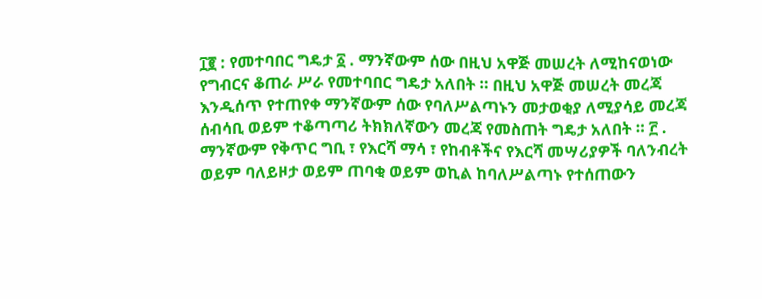፲፪ : የመተባበር ግዴታ ፩ . ማንኛውም ሰው በዚህ አዋጅ መሠረት ለሚከናወነው የግብርና ቆጠራ ሥራ የመተባበር ግዴታ አለበት ። በዚህ አዋጅ መሠረት መረጃ እንዲሰጥ የተጠየቀ ማንኛውም ሰው የባለሥልጣኑን መታወቂያ ለሚያሳይ መረጃ ሰብሳቢ ወይም ተቆጣጣሪ ትክክለኛውን መረጃ የመስጠት ግዴታ አለበት ። ፫ . ማንኛውም የቅጥር ግቢ ፣ የእርሻ ማሳ ፣ የከብቶችና የእርሻ መሣሪያዎች ባለንብረት ወይም ባለይዞታ ወይም ጠባቂ ወይም ወኪል ከባለሥልጣኑ የተሰጠውን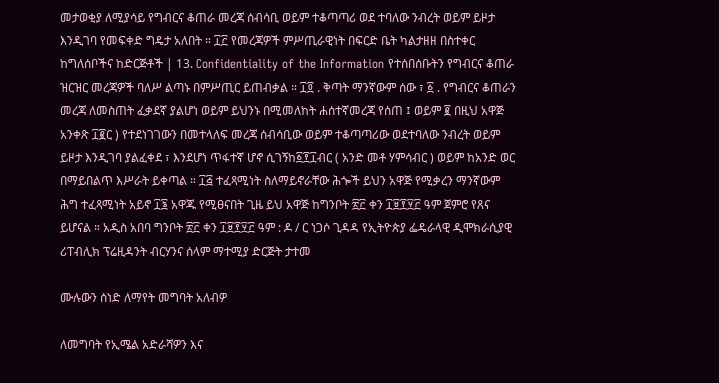መታወቂያ ለሚያሳይ የግብርና ቆጠራ መረጃ ሰብሳቢ ወይም ተቆጣጣሪ ወደ ተባለው ንብረት ወይም ይዞታ እንዲገባ የመፍቀድ ግዴታ አለበት ። ፲፫ የመረጃዎች ምሥጢራዊነት በፍርድ ቤት ካልታዘዘ በስተቀር ከግለሰቦችና ከድርጅቶች | 13. Confidentiality of the Information የተሰበሰቡትን የግብርና ቆጠራ ዝርዝር መረጃዎች ባለሥ ልጣኑ በምሥጢር ይጠብቃል ። ፲፬ . ቅጣት ማንኛውም ሰው ፣ ፩ . የግብርና ቆጠራን መረጃ ለመስጠት ፈቃደኛ ያልሆነ ወይም ይህንኑ በሚመለከት ሐሰተኛመረጃ የሰጠ ፤ ወይም ፪ በዚህ አዋጅ አንቀጽ ፲፪ር ) የተደነገገውን በመተላለፍ መረጃ ሰብሳቢው ወይም ተቆጣጣሪው ወደተባለው ንብረት ወይም ይዞታ እንዲገባ ያልፈቀደ ፣ እንደሆነ ጥፋተኛ ሆኖ ሲገኝከ፩፻፲ብር ( አንድ መቶ ሃምሳብር ) ወይም ከአንድ ወር በማይበልጥ እሥራት ይቀጣል ። ፲፭ ተፈጻሚነት ስለማይኖራቸው ሕጐች ይህን አዋጅ የሚቃረን ማንኛውም ሕግ ተፈጻሚነት አይኖ ፲፮ አዋጁ የሚፀናበት ጊዜ ይህ አዋጅ ከግንቦት ፳፫ ቀን ፲፱፻፶፫ ዓም ጀምሮ የጸና ይሆናል ። አዲስ አበባ ግንቦት ፳፫ ቀን ፲፱፻፶፫ ዓም : ዶ / ር ነጋሶ ጊዳዳ የኢትዮጵያ ፌዴራላዊ ዲሞክራሲያዊ ሪፐብሊክ ፕሬዚዳንት ብርሃንና ሰላም ማተሚያ ድርጅት ታተመ

ሙሉውን ሰነድ ለማየት መግባት አለብዎ

ለመግባት የኢሜል አድራሻዎን እና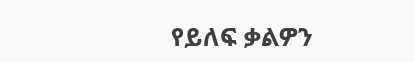የይለፍ ቃልዎን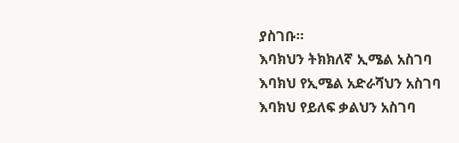ያስገቡ።
እባክህን ትክክለኛ ኢሜል አስገባ
እባክህ የኢሜል አድራሻህን አስገባ
እባክህ የይለፍ ቃልህን አስገባ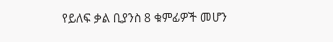የይለፍ ቃል ቢያንስ 8 ቁምፊዎች መሆን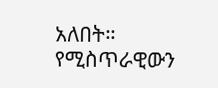አለበት።
የሚስጥራዊውን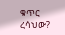ቁጥር ረሳህው?